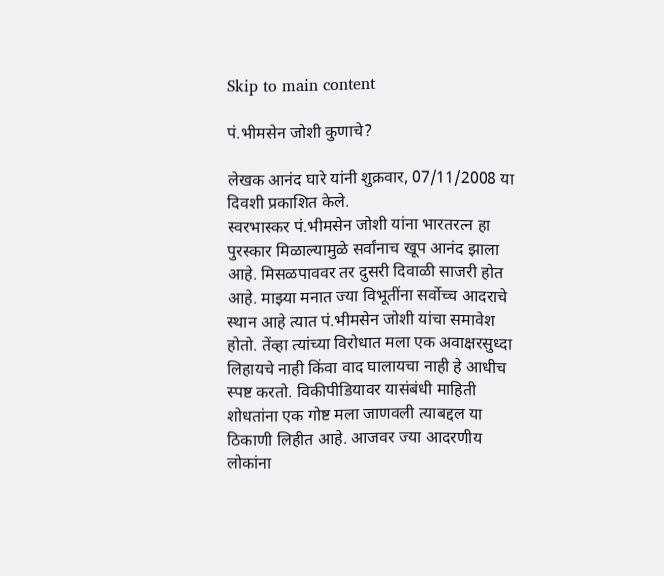Skip to main content

पं.भीमसेन जोशी कुणाचे?

लेखक आनंद घारे यांनी शुक्रवार, 07/11/2008 या दिवशी प्रकाशित केले.
स्वरभास्कर पं.भीमसेन जोशी यांना भारतरत्न हा पुरस्कार मिळाल्यामुळे सर्वांनाच खूप आनंद झाला आहे. मिसळपाववर तर दुसरी दिवाळी साजरी होत आहे. माझ्या मनात ज्या विभूतींना सर्वोच्च आदराचे स्थान आहे त्यात पं.भीमसेन जोशी यांचा समावेश होतो. तेंव्हा त्यांच्या विरोधात मला एक अवाक्षरसुध्दा लिहायचे नाही किंवा वाद घालायचा नाही हे आधीच स्पष्ट करतो. विकीपीडियावर यासंबंधी माहिती शोधतांना एक गोष्ट मला जाणवली त्याबद्दल या ठिकाणी लिहीत आहे. आजवर ज्या आदरणीय लोकांना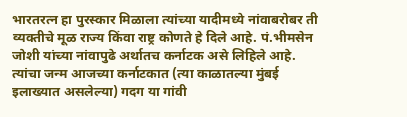भारतरत्न हा पुरस्कार मिळाला त्यांच्या यादीमध्ये नांवाबरोबर ती व्यक्तीचे मूळ राज्य किंवा राष्ट्र कोणते हे दिले आहे. पं.भीमसेन जोशी यांच्या नांवापुढे अर्थातच कर्नाटक असे लिहिले आहे. त्यांचा जन्म आजच्या कर्नाटकात (त्या काळातल्या मुंबई इलाख्यात असलेल्या) गदग या गांवी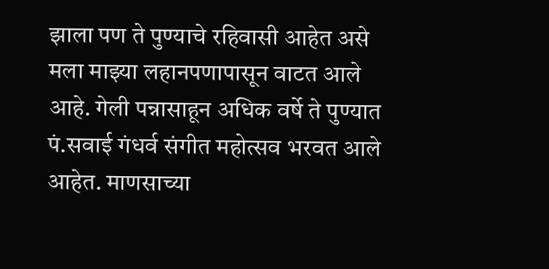झाला पण ते पुण्याचे रहिवासी आहेत असे मला माझ्या लहानपणापासून वाटत आले आहे. गेली पन्नासाहून अधिक वर्षे ते पुण्यात पं.सवाई गंधर्व संगीत महोत्सव भरवत आले आहेत. माणसाच्या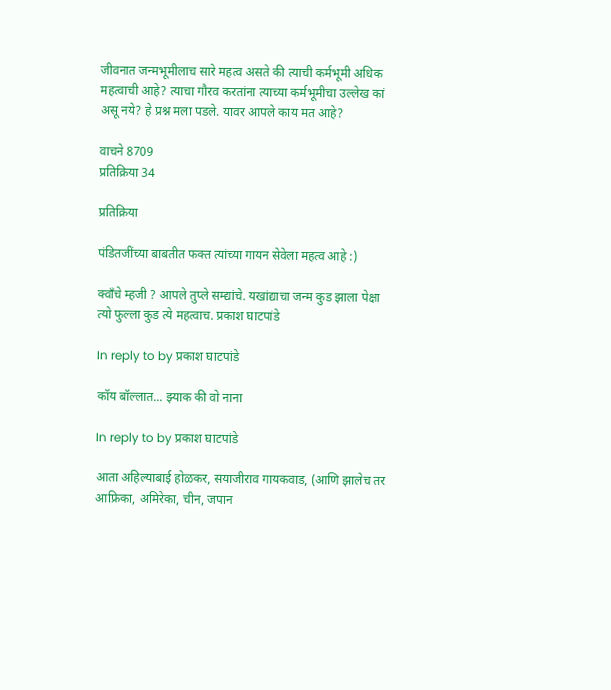जीवनात जन्मभूमीलाच सारे महत्व असते की त्याची कर्मभूमी अधिक महत्वाची आहे? त्याचा गौरव करतांना त्याच्या कर्मभूमीचा उल्लेख कां असू नये? हे प्रश्न मला पडले. यावर आपले काय मत आहे?

वाचने 8709
प्रतिक्रिया 34

प्रतिक्रिया

पंडितजींच्या बाबतीत फक्त त्यांच्या गायन सेवेला महत्व आहे :)

क्वाँचे म्हजी ? आपले तुप्ले सम्द्यांचे. यखांद्याचा जन्म कुड झाला पेक्षा त्यो फुल्ला कुड त्ये महत्वाच. प्रकाश घाटपांडे

In reply to by प्रकाश घाटपांडे

कॉय बॉल्लात... झ्याक की वो नाना

In reply to by प्रकाश घाटपांडे

आता अहिल्याबाई होळकर, सयाजीराव गायकवाड, (आणि झालेच तर आफ्रिका, अमिरेका, चीन, जपान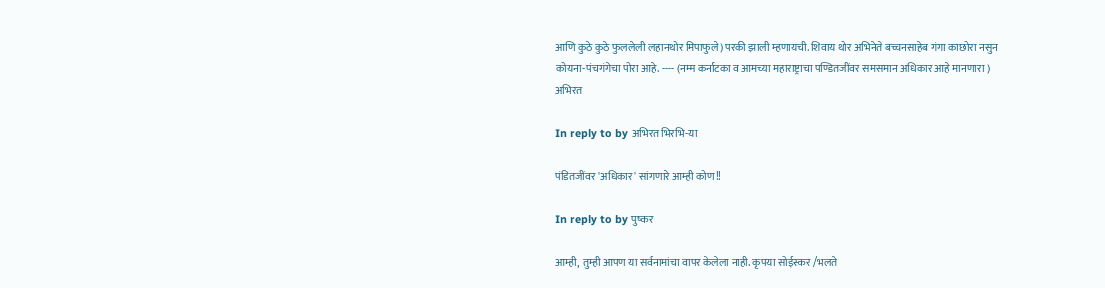आणि कुठे कुठे फुललेली लहानथोर मिपाफुले) परकी झाली म्हणायची. शिवाय थोर अभिनेते बच्चनसाहेब गंगा काछोरा नसुन कोयना-पंचगंगेचा पोरा आहे. ---- (नम्म कर्नाटका व आमच्या महाराष्ट्राचा पण्डितजींवर समसमान अधिकार आहे मानणारा ) अभिरत

In reply to by अभिरत भिरभि-या

पंडितजींवर 'अधिकार' सांगणारे आम्ही कोण!!

In reply to by पुष्कर

आम्ही, तुम्ही आपण या सर्वनामांचा वापर केलेला नाही. कृपया सोईस्कर /भलते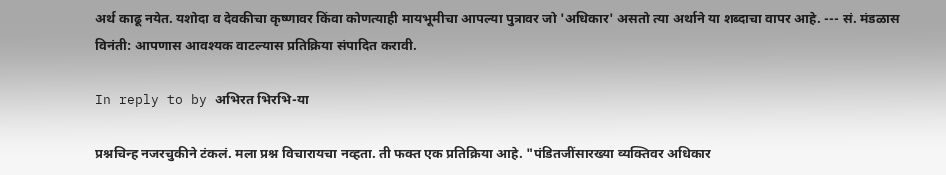अर्थ काढू नयेत. यशोदा व देवकीचा कृष्णावर किंवा कोणत्याही मायभूमीचा आपल्या पुत्रावर जो 'अधिकार' असतो त्या अर्थाने या शब्दाचा वापर आहे. --- सं. मंडळास विनंती: आपणास आवश्यक वाटल्यास प्रतिक्रिया संपादित करावी.

In reply to by अभिरत भिरभि-या

प्रश्नचिन्ह नजरचुकीने टंकलं. मला प्रश्न विचारायचा नव्हता. ती फक्त एक प्रतिक्रिया आहे. "पंडितजींसारख्या व्यक्तिवर अधिकार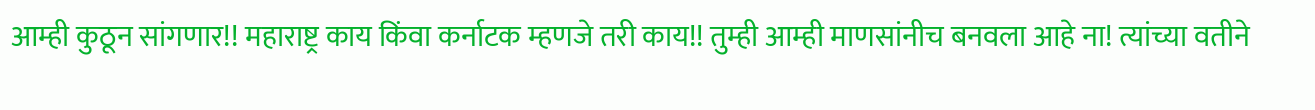आम्ही कुठून सांगणार!! महाराष्ट्र काय किंवा कर्नाटक म्हणजे तरी काय!! तुम्ही आम्ही माणसांनीच बनवला आहे ना! त्यांच्या वतीने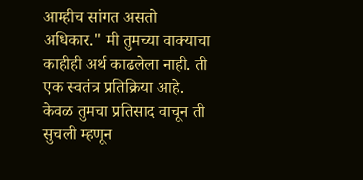आम्हीच सांगत असतो अधिकार." मी तुमच्या वाक्याचा काहीही अर्थ काढलेला नाही. ती एक स्वतंत्र प्रतिक्रिया आहे. केवळ तुमचा प्रतिसाद वाचून ती सुचली म्हणून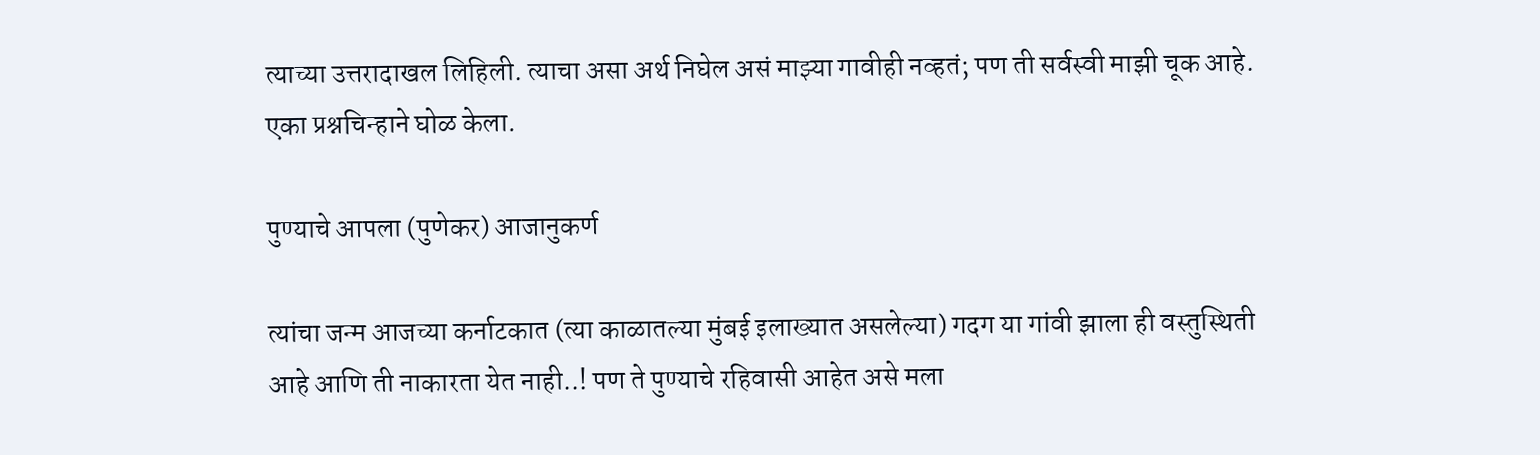त्याच्या उत्तरादाखल लिहिली. त्याचा असा अर्थ निघेल असं माझ्या गावीही नव्हतं; पण ती सर्वस्वी माझी चूक आहे. एका प्रश्नचिन्हाने घोळ केला.

पुण्याचे आपला (पुणेकर) आजानुकर्ण

त्यांचा जन्म आजच्या कर्नाटकात (त्या काळातल्या मुंबई इलाख्यात असलेल्या) गदग या गांवी झाला ही वस्तुस्थिती आहे आणि ती नाकारता येत नाही..! पण ते पुण्याचे रहिवासी आहेत असे मला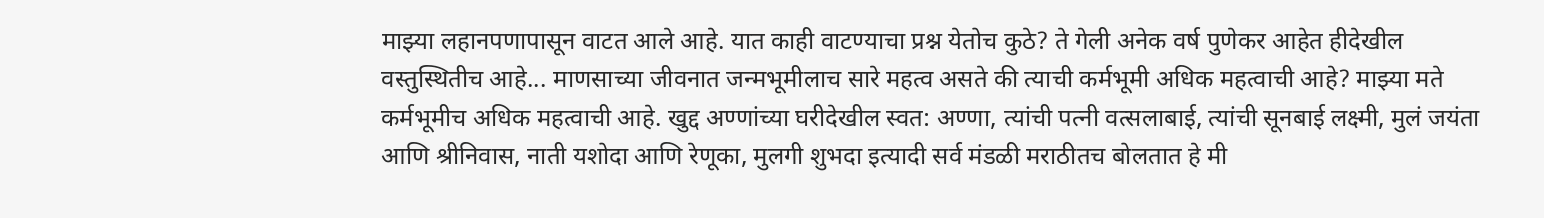माझ्या लहानपणापासून वाटत आले आहे. यात काही वाटण्याचा प्रश्न येतोच कुठे? ते गेली अनेक वर्ष पुणेकर आहेत हीदेखील वस्तुस्थितीच आहे... माणसाच्या जीवनात जन्मभूमीलाच सारे महत्व असते की त्याची कर्मभूमी अधिक महत्वाची आहे? माझ्या मते कर्मभूमीच अधिक महत्वाची आहे. खुद्द अण्णांच्या घरीदेखील स्वत: अण्णा, त्यांची पत्नी वत्सलाबाई, त्यांची सूनबाई लक्ष्मी, मुलं जयंता आणि श्रीनिवास, नाती यशोदा आणि रेणूका, मुलगी शुभदा इत्यादी सर्व मंडळी मराठीतच बोलतात हे मी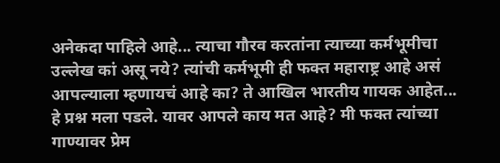अनेकदा पाहिले आहे... त्याचा गौरव करतांना त्याच्या कर्मभूमीचा उल्लेख कां असू नये? त्यांची कर्मभूमी ही फक्त महाराष्ट्र आहे असं आपल्याला म्हणायचं आहे का? ते आखिल भारतीय गायक आहेत... हे प्रश्न मला पडले. यावर आपले काय मत आहे? मी फक्त त्यांच्या गाण्यावर प्रेम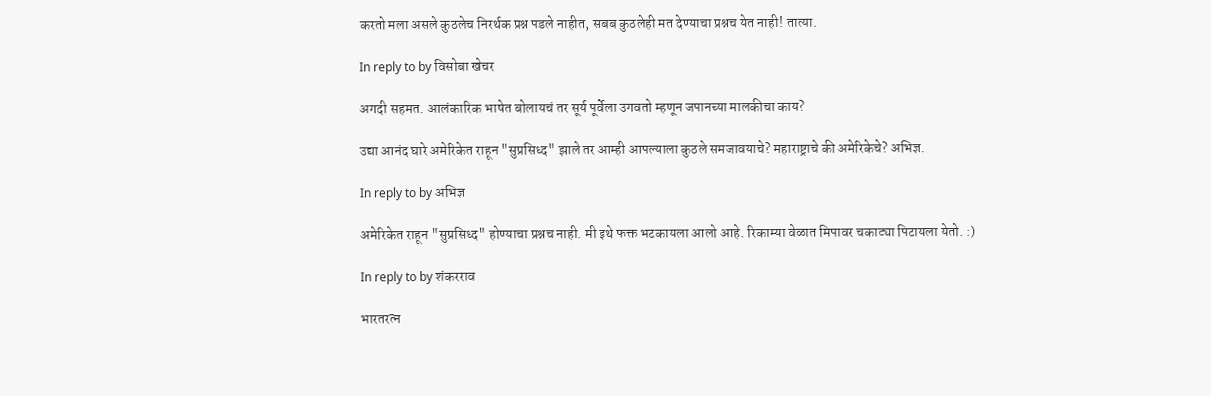करतो मला असले कुठलेच निरर्थक प्रश्न पडले नाहीत, सबब कुठलेही मत देण्याचा प्रश्नच येत नाही! तात्या.

In reply to by विसोबा खेचर

अगदी सहमत. आलंकारिक भाषेत बोलायचं तर सूर्य पूर्वेला उगवतो म्हणून जपानच्या मालकीचा काय?

उद्या आनंद घारे अमेरिकेत राहून "सुप्रसिध्द" झाले तर आम्ही आपल्याला कुठले समजावयाचे? महाराष्ट्राचे की अमेरिकेचे? अभिज्ञ.

In reply to by अभिज्ञ

अमेरिकेत राहून "सुप्रसिध्द" होण्याचा प्रश्नच नाही. मी इथे फक्त भटकायला आलो आहे. रिकाम्या वेळात मिपावर चकाट्या पिटायला येतो. :)

In reply to by शंकरराव

भारतरत्न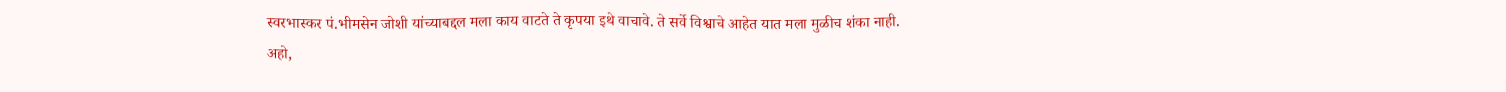स्वरभास्कर पं.भीमसेन जोशी यांच्याबद्दल मला काय वाटते ते कृपया इथे वाचावे. ते सर्वे विश्वाचे आहेत यात मला मुळीच शंका नाही. अहो,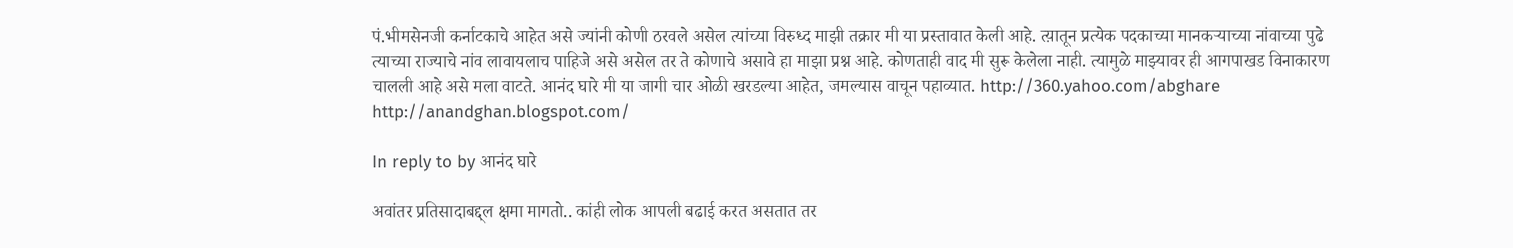पं.भीमसेनजी कर्नाटकाचे आहेत असे ज्यांनी कोणी ठरवले असेल त्यांच्या विरुध्द माझी तक्रार मी या प्रस्तावात केली आहे. त्य़ातून प्रत्येक पदकाच्या मानकर्‍याच्या नांवाच्या पुढे त्याच्या राज्याचे नांव लावायलाच पाहिजे असे असेल तर ते कोणाचे असावे हा माझा प्रश्न आहे. कोणताही वाद मी सुरू केलेला नाही. त्यामुळे माझ्यावर ही आगपाखड विनाकारण चालली आहे असे मला वाटते. आनंद घारे मी या जागी चार ओळी खरडल्या आहेत, जमल्यास वाचून पहाव्यात. http://360.yahoo.com/abghare http://anandghan.blogspot.com/

In reply to by आनंद घारे

अवांतर प्रतिसादाबद्द्ल क्षमा मागतो.. कांही लोक आपली बढाई करत असतात तर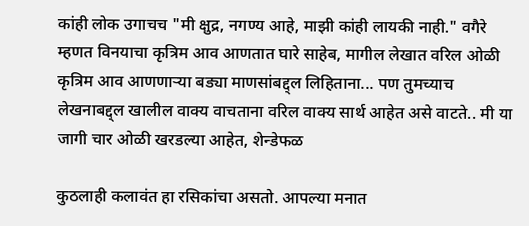कांही लोक उगाचच "मी क्षुद्र, नगण्य आहे, माझी कांही लायकी नाही." वगैरे म्हणत विनयाचा कृत्रिम आव आणतात घारे साहेब, मागील लेखात वरिल ओळी कृत्रिम आव आणणार्‍या बड्या माणसांबद्द्ल लिहिताना... पण तुमच्याच लेखनाबद्द्ल खालील वाक्य वाचताना वरिल वाक्य सार्थ आहेत असे वाटते.. मी या जागी चार ओळी खरडल्या आहेत, शेन्डेफळ

कुठलाही कलावंत हा रसिकांचा असतो. आपल्या मनात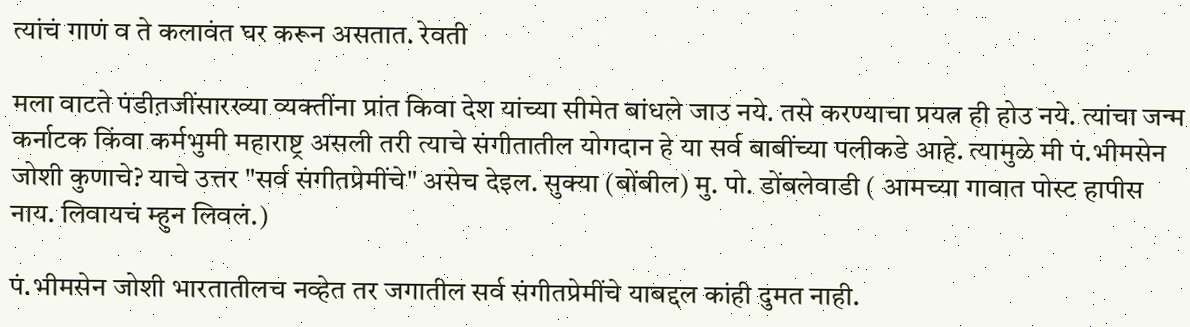त्यांचं गाणं व ते कलावंत घर करून असतात. रेवती

मला वाटते पंडीत़जींसारख्या व्यक्तींना प्रांत किवा देश यांच्या सीमेत बांधले जाउ नये. तसे करण्याचा प्रयत्न ही होउ नये. त्यांचा जन्म कर्नाटक किंवा कर्मभुमी महाराष्ट्र असली तरी त्याचे संगीतातील योगदान हे या सर्व बाबींच्या पलीकडे आहे. त्यामुळे मी पं.भीमसेन जोशी कुणाचे? याचे उत्तर "सर्व संगीतप्रेमींचे" असेच देइल. सुक्या (बोंबील) मु. पो. डोंबलेवाडी ( आमच्या गावात पोस्ट हापीस नाय. लिवायचं म्हुन लिवलं.)

पं.भीमसेन जोशी भारतातीलच नव्हेत तर जगातील सर्व संगीतप्रेमींचे याबद्दल कांही दुमत नाही.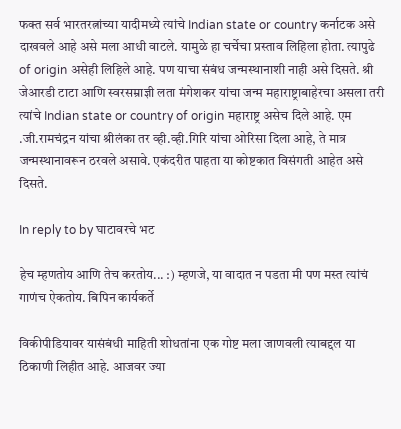फक्त सर्व भारतरत्नांच्या यादीमध्ये त्यांचे Indian state or country कर्नाटक असे दाखवले आहे असे मला आधी वाटले. यामुळे हा चर्चेचा प्रस्ताव लिहिला होता. त्यापुढे of origin असेही लिहिले आहे. पण याचा संबंध जन्मस्थानाशी नाही असे दिसते. श्री जेआरडी टाटा आणि स्वरसम्राज्ञी लता मंगेशकर यांचा जन्म महाराष्ट्राबाहेरचा असला तरी त्यांचे Indian state or country of origin महाराष्ट्र असेच दिले आहे. एम .जी.रामचंद्रन यांचा श्रीलंका तर व्ही.व्ही.गिरि यांचा ओरिसा दिला आहे, ते मात्र जन्मस्थानावरून ठरवले असावे. एकंदरीत पाहता या कोष्टकात विसंगती आहेत असे दिसते.

In reply to by घाटावरचे भट

हेच म्हणतोय आणि तेच करतोय... :) म्हणजे, या वादात न पडता मी पण मस्त त्यांचं गाणंच ऐकतोय. बिपिन कार्यकर्ते

विकीपीडियावर यासंबंधी माहिती शोधतांना एक गोष्ट मला जाणवली त्याबद्दल या ठिकाणी लिहीत आहे. आजवर ज्या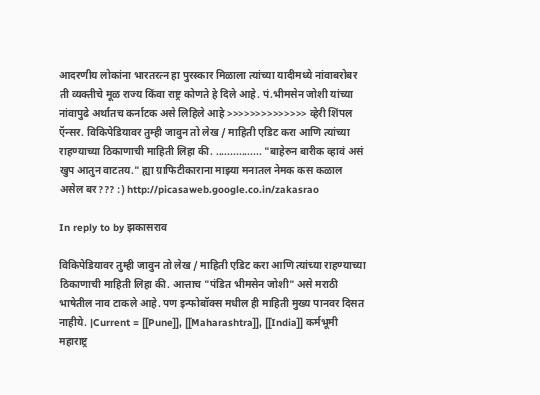आदरणीय लोकांना भारतरत्न हा पुरस्कार मिळाला त्यांच्या यादीमध्ये नांवाबरोबर ती व्यक्तीचे मूळ राज्य किंवा राष्ट्र कोणते हे दिले आहे. पं.भीमसेन जोशी यांच्या नांवापुढे अर्थातच कर्नाटक असे लिहिले आहे >>>>>>>>>>>>>> व्हेरी शिंपल ऍन्सर. विकिपेडियावर तुम्ही जावुन तो लेख / माहिती एडिट करा आणि त्यांच्या राहण्याच्या ठिकाणाची माहिती लिहा की. ................ "बाहेरुन बारीक व्हावं असं खुप आतुन वाटतय." ह्या ग्राफिटीकाराना माझ्या मनातल नेमक कस कळाल असेल बर??? :) http://picasaweb.google.co.in/zakasrao

In reply to by झकासराव

विकिपेडियावर तुम्ही जावुन तो लेख / माहिती एडिट करा आणि त्यांच्या राहण्याच्या ठिकाणाची माहिती लिहा की. आत्ताच "पंडित भीमसेन जोशी" असे मराठी भाषेतील नाव टाकले आहे. पण इन्फोबॉक्स मधील ही माहिती मुख्य पानवर दिसत नाहीये. |Current = [[Pune]], [[Maharashtra]], [[India]] कर्मभूमी महाराष्ट्र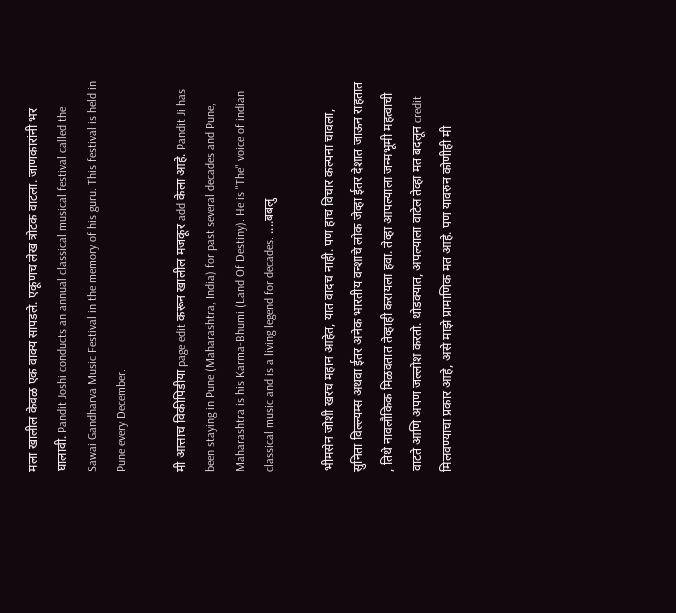मला खालील केवळ एक वाक्य सापडले. एकूणच लेख त्रोटक वाटला. जाणकारांनी भर घालावी. Pandit Joshi conducts an annual classical musical festival called the Sawai Gandharva Music Festival in the memory of his guru. This festival is held in Pune every December.

मी आत्ताच विकीपिडीया page edit करून खालील मजकूर add केला आहे. Pandit Ji has been staying in Pune (Maharashtra, India) for past several decades and Pune, Maharashtra is his Karma-Bhumi (Land Of Destiny). He is "The" voice of indian classical music and is a living legend for decades. ....बबलु

भीमसेन जोशी खरच महान आहेत, यात वादच नाही. पण हाच विचार कल्पना चावला, सुनिता विल्ल्यम्स अथवा ईतर अनेक भारतीय वन्शाचे लोक जेव्हा ईतर देशात जाऊन राहतात , तिथे नावलौकिक मिळवतात तेव्हाही करायला हवा. तेव्हा आपल्याला जन्मभूमी महत्वाची वाटते आणि अपण जल्लोश करतो. थोडक्यात, अपल्याला वाटेल तेव्हा मत बदलून credit मिलवण्याचा प्रकार आहे, असे माझे प्रामाणिक मत आहे. पण यावरुन कोणीही मी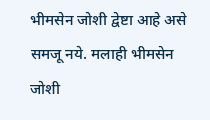भीमसेन जोशी द्वेष्टा आहे असे समजू नये. मलाही भीमसेन जोशी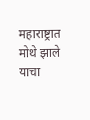महाराष्ट्रात मोथे झाले याचा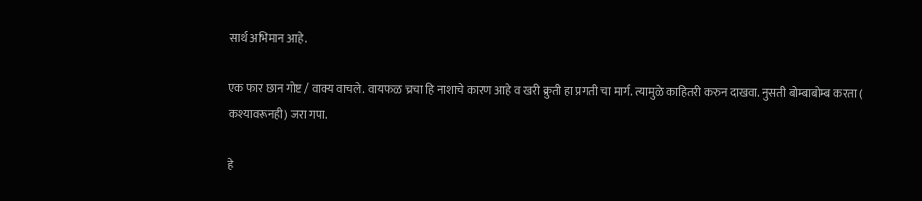सार्थ अभिमान आहे.

एक फार छान गोष्ट / वाक्य वाचले. वायफळ च्रचा हि नाशाचे कारण आहे व खरी क्रुती हा प्रगती चा मार्ग. त्यामुळे काहितरी करुन दाखवा. नुसती बोम्बाबोम्ब करता ( कश्यावरूनही) जरा गपा.

हे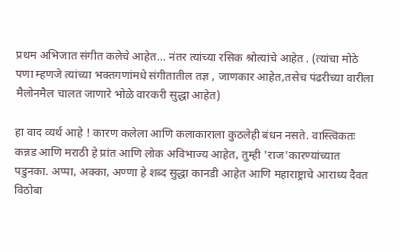प्रथम अभिजात संगीत कलेचे आहेत... नंतर त्यांच्या रसिक श्रोत्यांचे आहेत . (त्यांचा मोठे पणा म्हणजे त्यांच्या भक्तगणांमधे संगीतातील तज्ञ , जाणकार आहेत,तसेच पंढरीच्या वारीला मैलोनमैल चालत जाणारे भोळे वारकरी सुद्धा आहेत)

हा वाद व्यर्थ आहे ! कारण कलेला आणि कलाकाराला कुठलेही बंधन नसते. वास्त्विकतः कन्नड आणि मराठी हे प्रांत आणि लोक अविभाज्य आहेत, तुम्ही 'राज'कारण्यांच्यात पडुनका. अप्पा, अक्का, अण्णा हे शब्द सुद्धा कानडी आहेत आणि महाराष्ट्राचे आराध्य दैवत विठोबा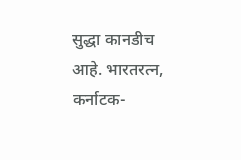सुद्धा कानडीच आहे. भारतरत्न, कर्नाटक-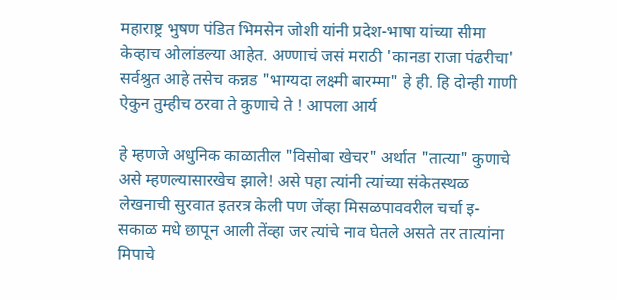महाराष्ट्र भुषण पंडित भिमसेन जोशी यांनी प्रदेश-भाषा यांच्या सीमा केव्हाच ओलांडल्या आहेत. अण्णाचं जसं मराठी 'कानडा राजा पंढरीचा' सर्वश्रुत आहे तसेच कन्नड "भाग्यदा लक्ष्मी बारम्मा" हे ही. हि दोन्ही गाणी ऐकुन तुम्हीच ठरवा ते कुणाचे ते ! आपला आर्य

हे म्हणजे अधुनिक काळातील "विसोबा खेचर" अर्थात "तात्या" कुणाचे असे म्हणल्यासारखेच झाले! असे पहा त्यांनी त्यांच्या संकेतस्थळ लेखनाची सुरवात इतरत्र केली पण जेंव्हा मिसळपाववरील चर्चा इ-सकाळ मधे छापून आली तेंव्हा जर त्यांचे नाव घेतले असते तर तात्यांना मिपाचे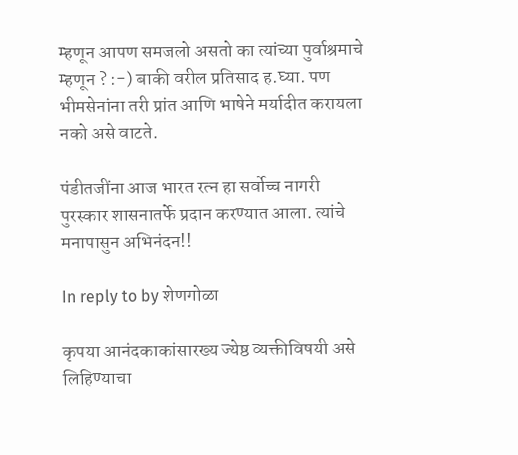म्हणून आपण समजलो असतो का त्यांच्या पुर्वाश्रमाचे म्हणून ? :-) बाकी वरील प्रतिसाद ह.घ्या. पण भीमसेनांना तरी प्रांत आणि भाषेने मर्यादीत करायला नको असे वाटते.

पंडीतजींना आज भारत रत्न हा सर्वोच्च नागरी पुरस्कार शासनातर्फे प्रदान करण्यात आला. त्यांचे मनापासुन अभिनंदन!!

In reply to by शेणगोळा

कृपया आनंदकाकांसारख्य ज्येष्ठ व्यक्तीविषयी असे लिहिण्याचा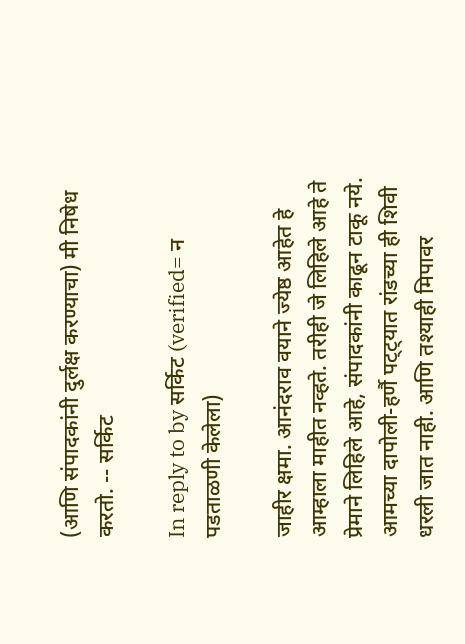(आणि संपादकांनी दुर्लक्ष करण्याचा) मी निषेध करतो. -- सर्किट

In reply to by सर्किट (verified= न पडताळणी केलेला)

जाहीर क्षमा. आनंदराव वयाने ज्येष्ठ आहेत हे आम्हाला माहीत नव्हते. तरीही जे लिहिले आहे ते प्रेमाने लिहिले आहे, संपादकांनी काढून टाकू नये. आमच्या दापोली-हर्णै पट्ट्यात रांडच्या ही शिवी धरली जात नाही. आणि तश्याही मिपावर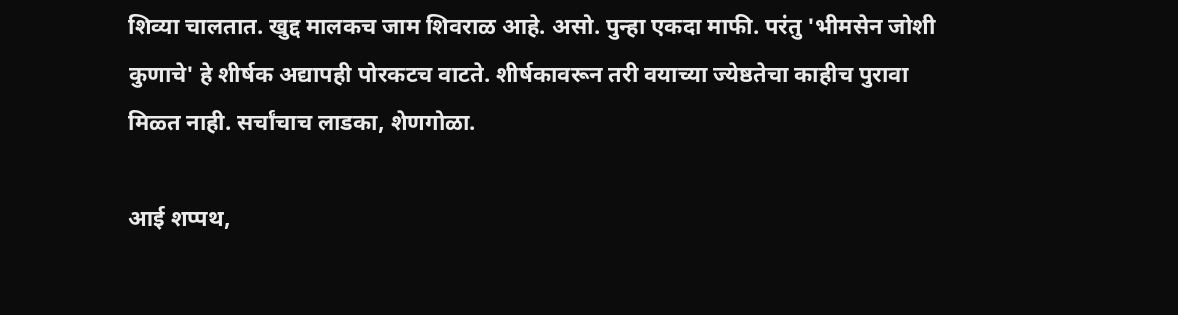शिव्या चालतात. खुद्द मालकच जाम शिवराळ आहे. असो. पुन्हा एकदा माफी. परंतु 'भीमसेन जोशी कुणाचे' हे शीर्षक अद्यापही पोरकटच वाटते. शीर्षकावरून तरी वयाच्या ज्येष्ठतेचा काहीच पुरावा मिळ्त नाही. सर्चांचाच लाडका, शेणगोळा.

आई शप्पथ,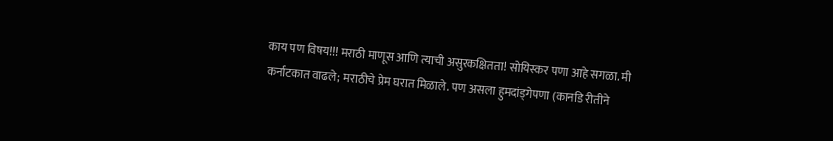काय पण विषय!!! मराठी माणूस आणि त्याची असुरकक्षितता! सोयिस्कर पणा आहे सगळा. मी कर्नाटकात वाढले; मराठीचे प्रेम घरात मिळाले. पण असला हुमदांड्गेपणा (कानडि रीतीने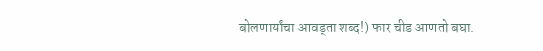बोलणार्यांचा आवड्ता शब्द!) फार चीड आणतो बघा.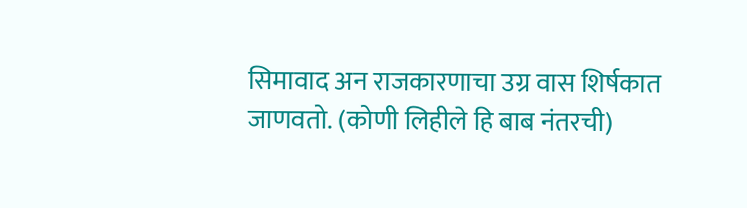सिमावाद अन राजकारणाचा उग्र वास शिर्षकात जाणवतो. (कोणी लिहीले हि बाब नंतरची)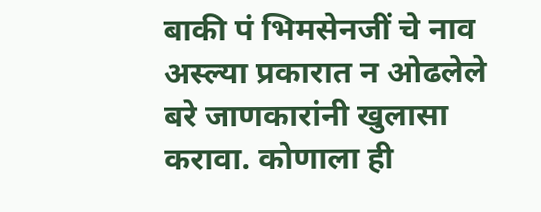बाकी पं भिमसेनजीं चे नाव अस्ल्या प्रकारात न ओढलेले बरे जाणकारांनी खुलासा करावा. कोणाला ही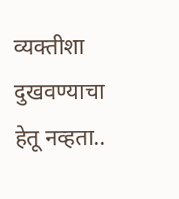व्यक्तीशा दुखवण्याचा हेतू नव्हता..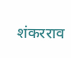शंकरराव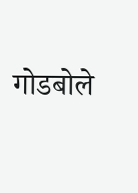गोडबोले